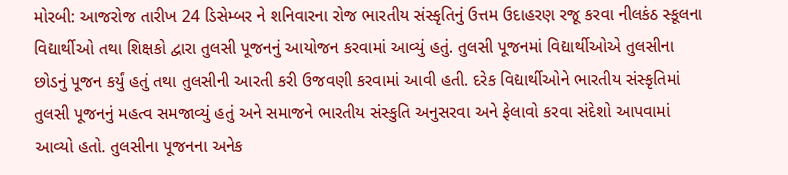મોરબી: આજરોજ તારીખ 24 ડિસેમ્બર ને શનિવારના રોજ ભારતીય સંસ્કૃતિનું ઉત્તમ ઉદાહરણ રજૂ કરવા નીલકંઠ સ્કૂલના વિદ્યાર્થીઓ તથા શિક્ષકો દ્વારા તુલસી પૂજનનું આયોજન કરવામાં આવ્યું હતું. તુલસી પૂજનમાં વિદ્યાર્થીઓએ તુલસીના છોડનું પૂજન કર્યું હતું તથા તુલસીની આરતી કરી ઉજવણી કરવામાં આવી હતી. દરેક વિદ્યાર્થીઓને ભારતીય સંસ્કૃતિમાં તુલસી પૂજનનું મહત્વ સમજાવ્યું હતું અને સમાજને ભારતીય સંસ્કુતિ અનુસરવા અને ફેલાવો કરવા સંદેશો આપવામાં આવ્યો હતો. તુલસીના પૂજનના અનેક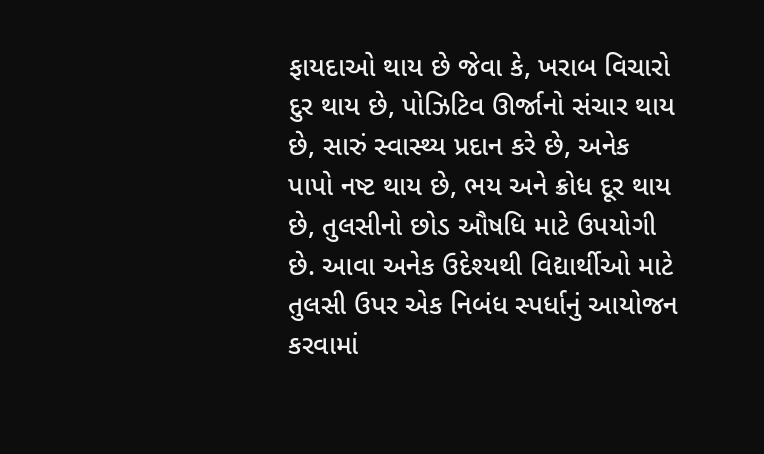ફાયદાઓ થાય છે જેવા કે, ખરાબ વિચારો દુર થાય છે, પોઝિટિવ ઊર્જાનો સંચાર થાય છે, સારું સ્વાસ્થ્ય પ્રદાન કરે છે, અનેક પાપો નષ્ટ થાય છે, ભય અને ક્રોધ દૂર થાય છે, તુલસીનો છોડ ઔષધિ માટે ઉપયોગી છે. આવા અનેક ઉદેશ્યથી વિદ્યાર્થીઓ માટે તુલસી ઉપર એક નિબંધ સ્પર્ધાનું આયોજન કરવામાં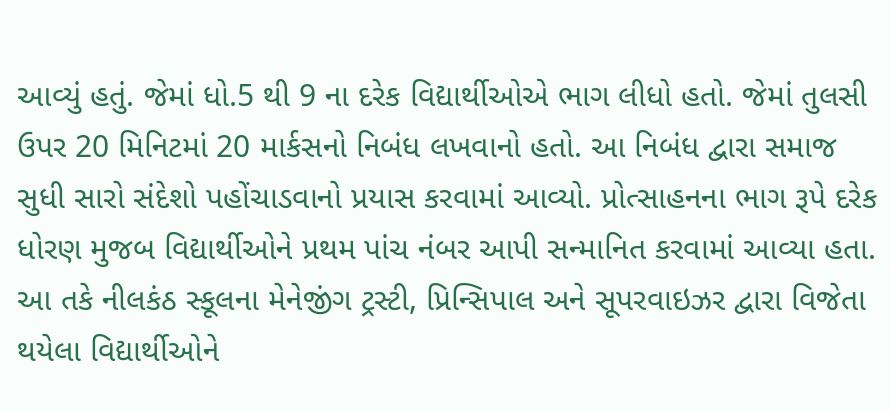આવ્યું હતું. જેમાં ધો.5 થી 9 ના દરેક વિદ્યાર્થીઓએ ભાગ લીધો હતો. જેમાં તુલસી ઉપર 20 મિનિટમાં 20 માર્કસનો નિબંધ લખવાનો હતો. આ નિબંધ દ્વારા સમાજ સુધી સારો સંદેશો પહોંચાડવાનો પ્રયાસ કરવામાં આવ્યો. પ્રોત્સાહનના ભાગ રૂપે દરેક ધોરણ મુજબ વિદ્યાર્થીઓને પ્રથમ પાંચ નંબર આપી સન્માનિત કરવામાં આવ્યા હતા. આ તકે નીલકંઠ સ્કૂલના મેનેજીંગ ટ્રસ્ટી, પ્રિન્સિપાલ અને સૂપરવાઇઝર દ્વારા વિજેતા થયેલા વિદ્યાર્થીઓને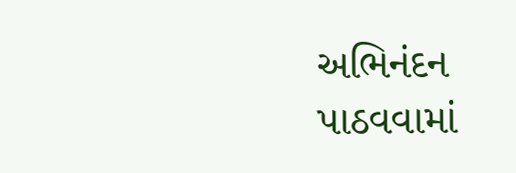અભિનંદન પાઠવવામાં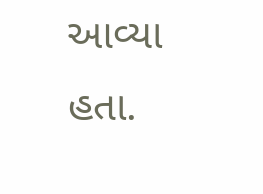આવ્યા હતા.